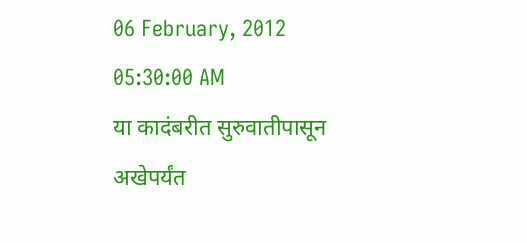06 February, 2012 05:30:00 AM
या कादंबरीत सुरुवातीपासून अखेपर्यंत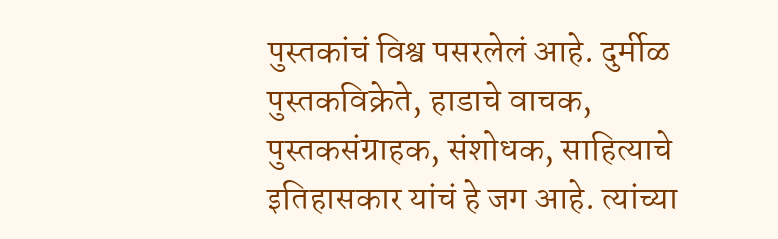पुस्तकांचं विश्व पसरलेलं आहे. दुर्मीळ पुस्तकविक्रेते, हाडाचे वाचक, पुस्तकसंग्राहक, संशोधक, साहित्याचे इतिहासकार यांचं हे जग आहे. त्यांच्या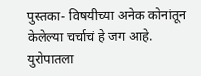पुस्तका- विषयीच्या अनेक कोनांतून केलेल्या चर्चाचं हे जग आहे. युरोपातला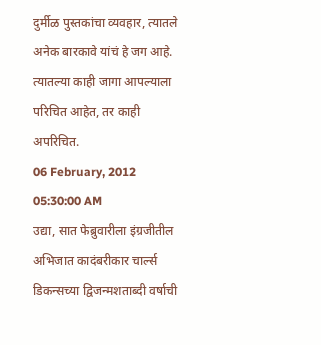दुर्मीळ पुस्तकांचा व्यवहार, त्यातले अनेक बारकावे यांचं हे जग आहे. त्यातल्या काही जागा आपल्याला परिचित आहेत, तर काही अपरिचित.
06 February, 2012 05:30:00 AM
उद्या, सात फेब्रुवारीला इंग्रजीतील अभिजात कादंबरीकार चार्ल्स डिकन्सच्या द्विजन्मशताब्दी वर्षाची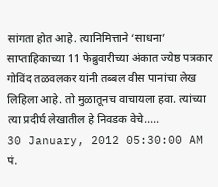सांगता होत आहे. त्यानिमित्ताने ‘साधना’ साप्ताहिकाच्या 11 फेब्रुवारीच्या अंकात ज्येष्ठ पत्रकार गोविंद तळवलकर यांनी तब्बल वीस पानांचा लेख लिहिला आहे. तो मुळातूनच वाचायला हवा. त्यांच्या त्या प्रदीर्घ लेखातील हे निवडक वेचे.....
30 January, 2012 05:30:00 AM
पं.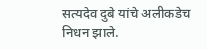सत्यदेव दुबे यांचे अलीकडेच निधन झाले.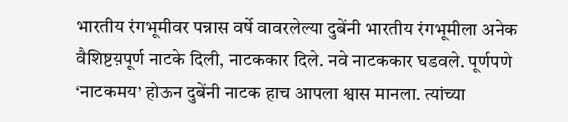भारतीय रंगभूमीवर पन्नास वर्षे वावरलेल्या दुबेंनी भारतीय रंगभूमीला अनेक वैशिष्टय़पूर्ण नाटके दिली, नाटककार दिले. नवे नाटककार घडवले. पूर्णपणे ‘नाटकमय’ होऊन दुबेंनी नाटक हाच आपला श्वास मानला. त्यांच्या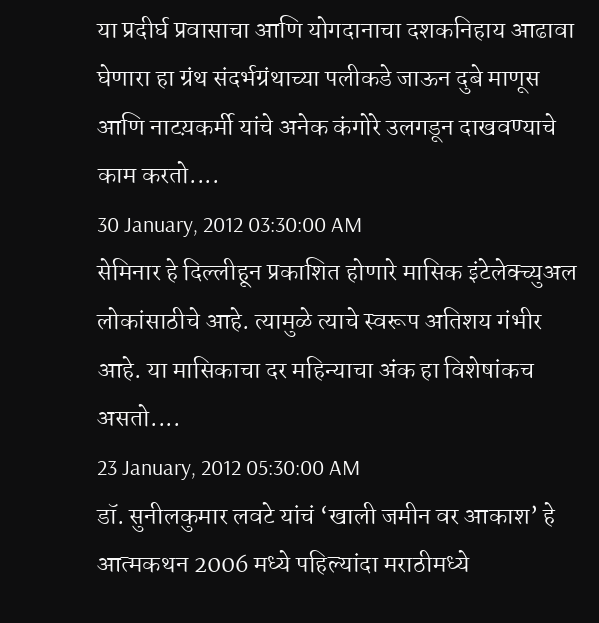या प्रदीर्घ प्रवासाचा आणि योगदानाचा दशकनिहाय आढावा घेणारा हा ग्रंथ संदर्भग्रंथाच्या पलीकडे जाऊन दुबे माणूस आणि नाटय़कर्मी यांचे अनेक कंगोरे उलगडून दाखवण्याचे काम करतो....
30 January, 2012 03:30:00 AM
सेमिनार हे दिल्लीहून प्रकाशित होणारे मासिक इंटेलेक्च्युअल लोकांसाठीचे आहे. त्यामुळे त्याचे स्वरूप अतिशय गंभीर आहे. या मासिकाचा दर महिन्याचा अंक हा विशेषांकच असतो....
23 January, 2012 05:30:00 AM
डॉ. सुनीलकुमार लवटे यांचं ‘खाली जमीन वर आकाश’ हे आत्मकथन 2006 मध्ये पहिल्यांदा मराठीमध्ये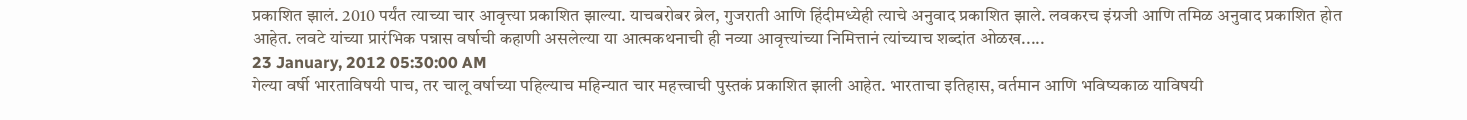प्रकाशित झालं. 2010 पर्यंत त्याच्या चार आवृत्त्या प्रकाशित झाल्या. याचबरोबर ब्रेल, गुजराती आणि हिंदीमध्येही त्याचे अनुवाद प्रकाशित झाले. लवकरच इंग्रजी आणि तमिळ अनुवाद प्रकाशित होत आहेत. लवटे यांच्या प्रारंभिक पन्नास वर्षाची कहाणी असलेल्या या आत्मकथनाची ही नव्या आवृत्त्यांच्या निमित्तानं त्यांच्याच शब्दांत ओळख.....
23 January, 2012 05:30:00 AM
गेल्या वर्षी भारताविषयी पाच, तर चालू वर्षाच्या पहिल्याच महिन्यात चार महत्त्वाची पुस्तकं प्रकाशित झाली आहेत. भारताचा इतिहास, वर्तमान आणि भविष्यकाळ याविषयी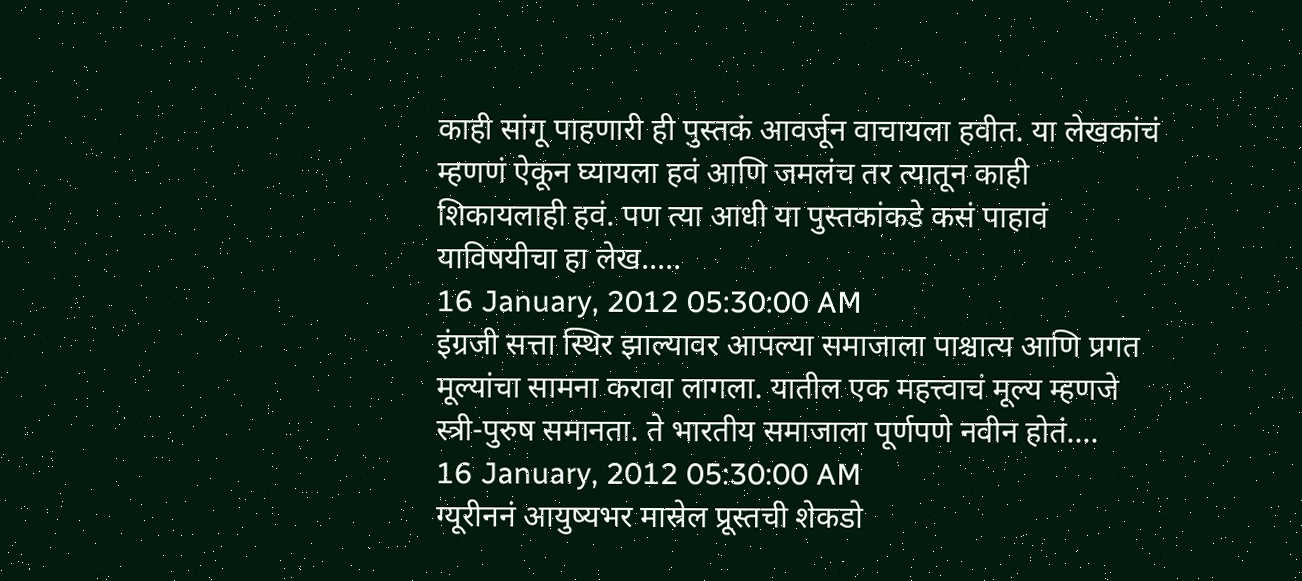काही सांगू पाहणारी ही पुस्तकं आवर्जून वाचायला हवीत. या लेखकांचं म्हणणं ऐकून घ्यायला हवं आणि जमलंच तर त्यातून काही शिकायलाही हवं. पण त्या आधी या पुस्तकांकडे कसं पाहावं याविषयीचा हा लेख.....
16 January, 2012 05:30:00 AM
इंग्रजी सत्ता स्थिर झाल्यावर आपल्या समाजाला पाश्चात्य आणि प्रगत मूल्यांचा सामना करावा लागला. यातील एक महत्त्वाचं मूल्य म्हणजे स्त्री-पुरुष समानता. ते भारतीय समाजाला पूर्णपणे नवीन होतं....
16 January, 2012 05:30:00 AM
ग्यूरीननं आयुष्यभर मास्रेल प्रूस्तची शेकडो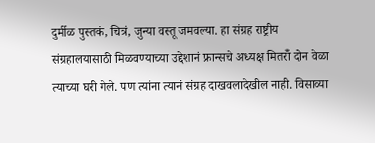दुर्मीळ पुस्तकं, चित्रं, जुन्या वस्तू जमवल्या. हा संग्रह राष्ट्रीय संग्रहालयासाठी मिळवण्याच्या उद्देशानं फ्रान्सचे अध्यक्ष मितरॉँ दोन वेळा त्याच्या घरी गेले. पण त्यांना त्यानं संग्रह दाखवलादेखील नाही. विसाव्या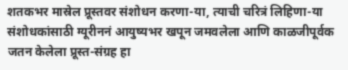शतकभर मास्रेल प्रूस्तवर संशोधन करणा-या, त्याची चरित्रं लिहिणा-या संशोधकांसाठी ग्यूरीननं आयुष्यभर खपून जमवलेला आणि काळजीपूर्वक जतन केलेला प्रूस्त-संग्रह हा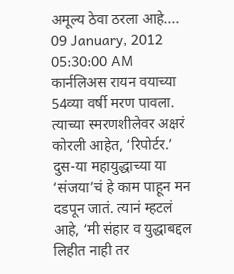अमूल्य ठेवा ठरला आहे....
09 January, 2012 05:30:00 AM
कार्नलिअस रायन वयाच्या 54व्या वर्षी मरण पावला. त्याच्या स्मरणशीलेवर अक्षरं कोरली आहेत, ‘रिपोर्टर.’ दुस-या महायुद्धाच्या या ‘संजया’चं हे काम पाहून मन दडपून जातं. त्यानं म्हटलं आहे, ‘मी संहार व युद्धाबद्दल लिहीत नाही तर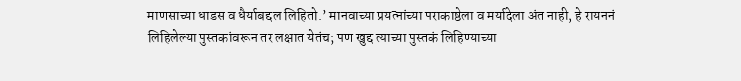माणसाच्या धाडस व धैर्याबद्दल लिहितो.’ मानवाच्या प्रयत्नांच्या पराकाष्ठेला व मर्यादेला अंत नाही, हे रायननं लिहिलेल्या पुस्तकांवरून तर लक्षात येतंच; पण खुद्द त्याच्या पुस्तकं लिहिण्याच्या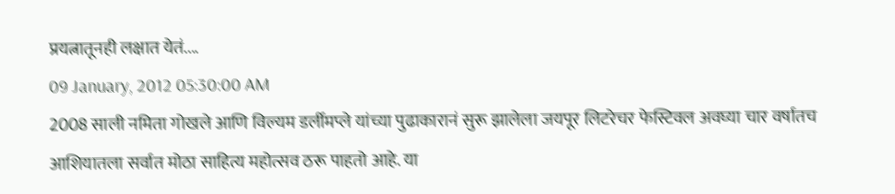प्रयत्नातूनही लक्षात येतं....
09 January, 2012 05:30:00 AM
2008 साली नमिता गोखले आणि विल्यम डर्लीमप्ले यांच्या पुढाकारानं सुरू झालेला जयपूर लिटरेचर फेस्टिवल अवघ्या चार वर्षातच आशियातला सर्वात मोठा साहित्य महोत्सव ठरू पाहतो आहे. या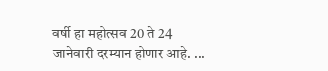वर्षी हा महोत्सव 20 ते 24 जानेवारी दरम्यान होणार आहे. ...